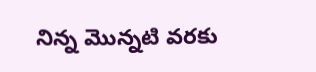నిన్న మొన్నటి వరకు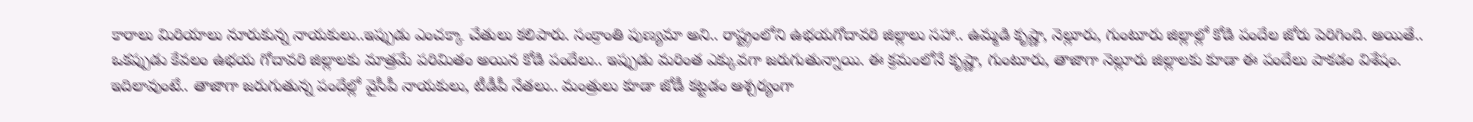కారాలు మిరియాలు నూరుకున్న నాయకులు..ఇప్పుడు ఎంచక్కా చేతులు కలిపారు. సంక్రాంతి పుణ్యమా అని.. రాష్ట్రంలోని ఉభయగోదావరి జిల్లాలు సహా.. ఉమ్మడి కృష్ణా, నెల్లూరు, గుంటూరు జిల్లాల్లో కోడి పందేల జోరు పెరిగింది. అయితే.. ఒకప్పుడు కేవలం ఉభయ గోదావరి జిల్లాలకు మాత్రమే పరిమితం అయిన కోడి పందేలు.. ఇప్పుడు మరింత ఎక్కువగా జరుగుతున్నాయి. ఈ క్రమంలోనే కృష్ణా, గుంటూరు, తాజాగా నెల్లూరు జిల్లాలకు కూడా ఈ పందేలు పాకడం విశేషం.
ఇదిలావుంటే.. తాజాగా జరుగుతున్న పందేల్లో వైసీపీ నాయకులు, టీడీపీ నేతలు.. మంత్రులు కూడా జోడీ కట్టడం ఆశ్చర్యంగా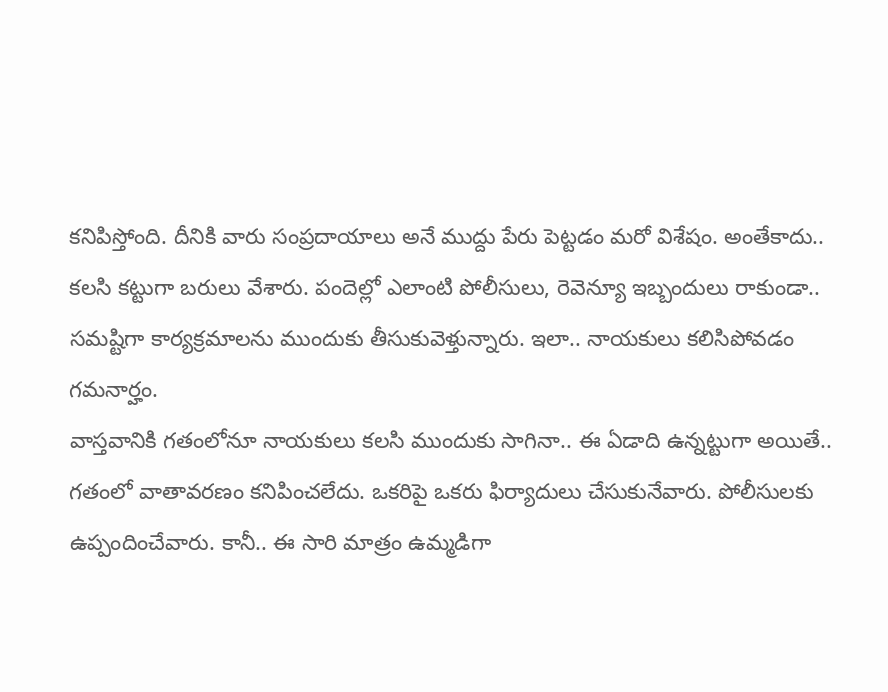కనిపిస్తోంది. దీనికి వారు సంప్రదాయాలు అనే ముద్దు పేరు పెట్టడం మరో విశేషం. అంతేకాదు.. కలసి కట్టుగా బరులు వేశారు. పందెల్లో ఎలాంటి పోలీసులు, రెవెన్యూ ఇబ్బందులు రాకుండా.. సమష్టిగా కార్యక్రమాలను ముందుకు తీసుకువెళ్తున్నారు. ఇలా.. నాయకులు కలిసిపోవడం గమనార్హం.
వాస్తవానికి గతంలోనూ నాయకులు కలసి ముందుకు సాగినా.. ఈ ఏడాది ఉన్నట్టుగా అయితే.. గతంలో వాతావరణం కనిపించలేదు. ఒకరిపై ఒకరు ఫిర్యాదులు చేసుకునేవారు. పోలీసులకు ఉప్పందించేవారు. కానీ.. ఈ సారి మాత్రం ఉమ్మడిగా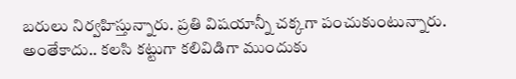బరులు నిర్వహిస్తున్నారు. ప్రతి విషయాన్నీ చక్కగా పంచుకుంటున్నారు. అంతేకాదు.. కలసి కట్టుగా కలివిడిగా ముందుకు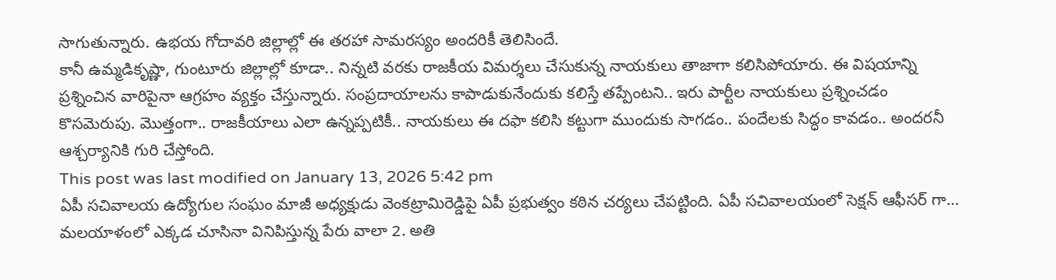సాగుతున్నారు. ఉభయ గోదావరి జిల్లాల్లో ఈ తరహా సామరస్యం అందరికీ తెలిసిందే.
కానీ ఉమ్మడికృష్ణా, గుంటూరు జిల్లాల్లో కూడా.. నిన్నటి వరకు రాజకీయ విమర్శలు చేసుకున్న నాయకులు తాజాగా కలిసిపోయారు. ఈ విషయాన్ని ప్రశ్నించిన వారిపైనా ఆగ్రహం వ్యక్తం చేస్తున్నారు. సంప్రదాయాలను కాపాడుకునేందుకు కలిస్తే తప్పేంటని.. ఇరు పార్టీల నాయకులు ప్రశ్నించడం కొసమెరుపు. మొత్తంగా.. రాజకీయాలు ఎలా ఉన్నప్పటికీ.. నాయకులు ఈ దఫా కలిసి కట్టుగా ముందుకు సాగడం.. పందేలకు సిద్ధం కావడం.. అందరనీ ఆశ్చర్యానికి గురి చేస్తోంది.
This post was last modified on January 13, 2026 5:42 pm
ఏపీ సచివాలయ ఉద్యోగుల సంఘం మాజీ అధ్యక్షుడు వెంకట్రామిరెడ్డిపై ఏపీ ప్రభుత్వం కఠిన చర్యలు చేపట్టింది. ఏపీ సచివాలయంలో సెక్షన్ ఆఫీసర్ గా…
మలయాళంలో ఎక్కడ చూసినా వినిపిస్తున్న పేరు వాలా 2. అతి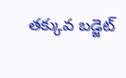తక్కువ బడ్జెట్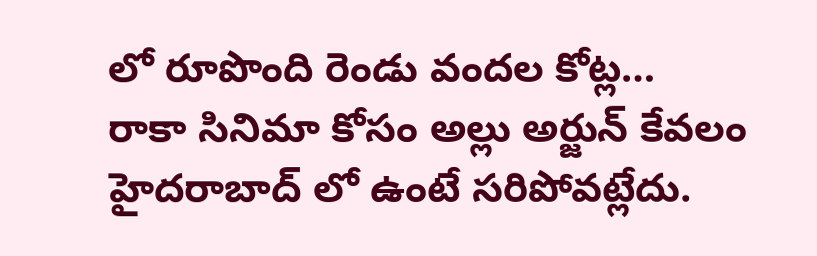లో రూపొంది రెండు వందల కోట్ల…
రాకా సినిమా కోసం అల్లు అర్జున్ కేవలం హైదరాబాద్ లో ఉంటే సరిపోవట్లేదు.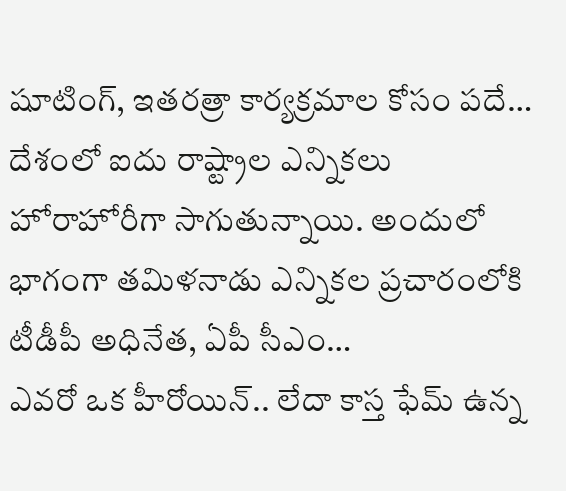షూటింగ్, ఇతరత్రా కార్యక్రమాల కోసం పదే…
దేశంలో ఐదు రాష్ట్రాల ఎన్నికలు హోరాహోరీగా సాగుతున్నాయి. అందులో భాగంగా తమిళనాడు ఎన్నికల ప్రచారంలోకి టీడీపీ అధినేత, ఏపీ సీఎం…
ఎవరో ఒక హీరోయిన్.. లేదా కాస్త ఫేమ్ ఉన్న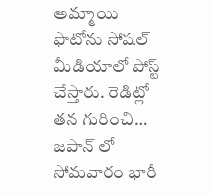అమ్మాయి ఫొటోను సోషల్ మీడియాలో పోస్ట్ చేస్తారు. రెడిట్లో తన గురించి…
జపాన్ లో సోమవారం భారీ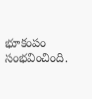భూకంపం సంభవించింది.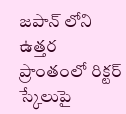జపాన్ లోని ఉత్తర ప్రాంతంలో రిక్టర్ స్కేలుపై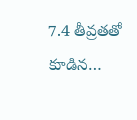7.4 తీవ్రతతో కూడిన…